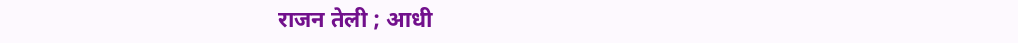राजन तेली ; आधी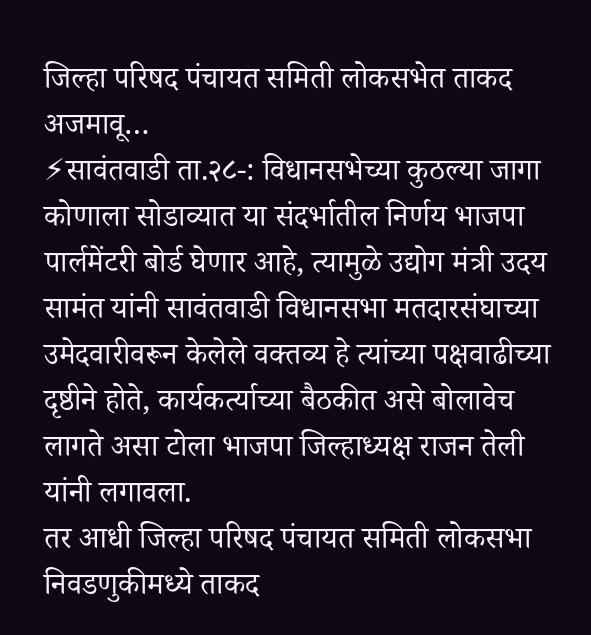जिल्हा परिषद पंचायत समिती लोकसभेत ताकद अजमावू…
⚡सावंतवाडी ता.२८-: विधानसभेच्या कुठल्या जागा कोणाला सोडाव्यात या संदर्भातील निर्णय भाजपा पार्लमेंटरी बोर्ड घेणार आहे, त्यामुळे उद्योग मंत्री उदय सामंत यांनी सावंतवाडी विधानसभा मतदारसंघाच्या उमेदवारीवरून केलेले वक्तव्य हे त्यांच्या पक्षवाढीच्या दृष्ठीने होते, कार्यकर्त्याच्या बैठकीत असे बोलावेच लागते असा टोला भाजपा जिल्हाध्यक्ष राजन तेली यांनी लगावला.
तर आधी जिल्हा परिषद पंचायत समिती लोकसभा निवडणुकीमध्ये ताकद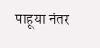पाहूया नंतर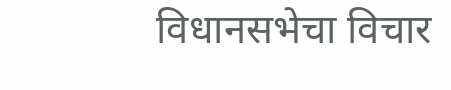विधानसभेचा विचार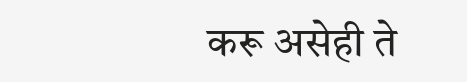करू असेही ते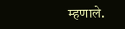म्हणाले.